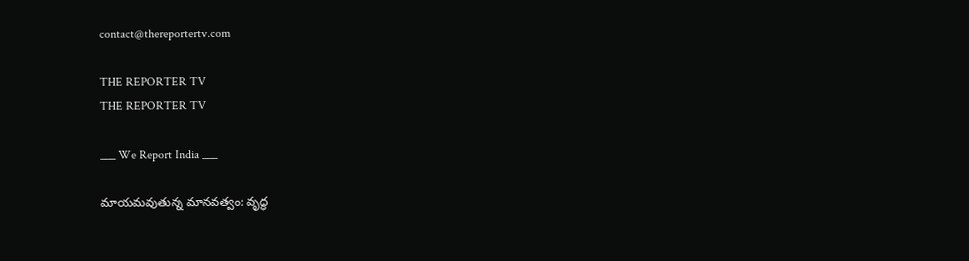contact@thereportertv.com

THE REPORTER TV
THE REPORTER TV

___ We Report India ___

మాయమవుతున్న మానవత్వం: వృద్ధ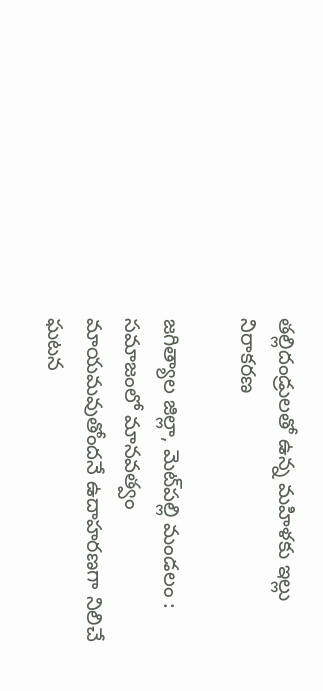తల్లిదండ్రులతో ఉన్న మహిళకు ఇల్లు నిరాకరణ

జగిత్యాల జిల్లా, మెట్‌పల్లి మండలం : సమాజంలో మానవత్వం మాయమవుతోందనే ఉదాహరణగా నిలిచే ఘటన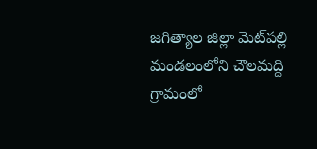జగిత్యాల జిల్లా మెట్‌పల్లి మండలంలోని చౌలమద్ది గ్రామంలో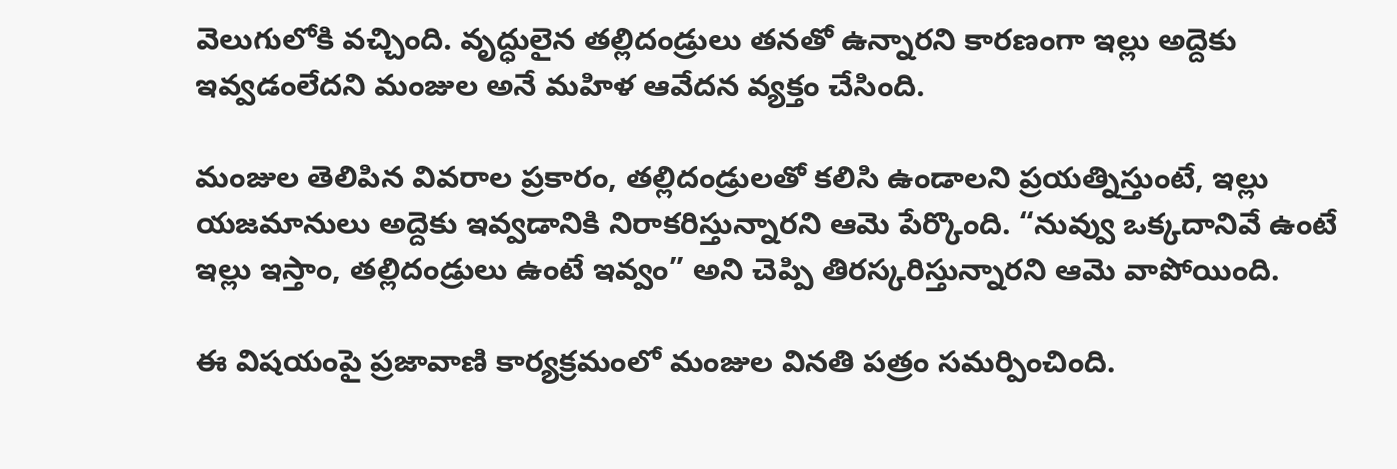వెలుగులోకి వచ్చింది. వృద్ధులైన తల్లిదండ్రులు తనతో ఉన్నారని కారణంగా ఇల్లు అద్దెకు ఇవ్వడంలేదని మంజుల అనే మహిళ ఆవేదన వ్యక్తం చేసింది.

మంజుల తెలిపిన వివరాల ప్రకారం, తల్లిదండ్రులతో కలిసి ఉండాలని ప్రయత్నిస్తుంటే, ఇల్లు యజమానులు అద్దెకు ఇవ్వడానికి నిరాకరిస్తున్నారని ఆమె పేర్కొంది. “నువ్వు ఒక్కదానివే ఉంటే ఇల్లు ఇస్తాం, తల్లిదండ్రులు ఉంటే ఇవ్వం” అని చెప్పి తిరస్కరిస్తున్నారని ఆమె వాపోయింది.

ఈ విషయంపై ప్రజావాణి కార్యక్రమంలో మంజుల వినతి పత్రం సమర్పించింది.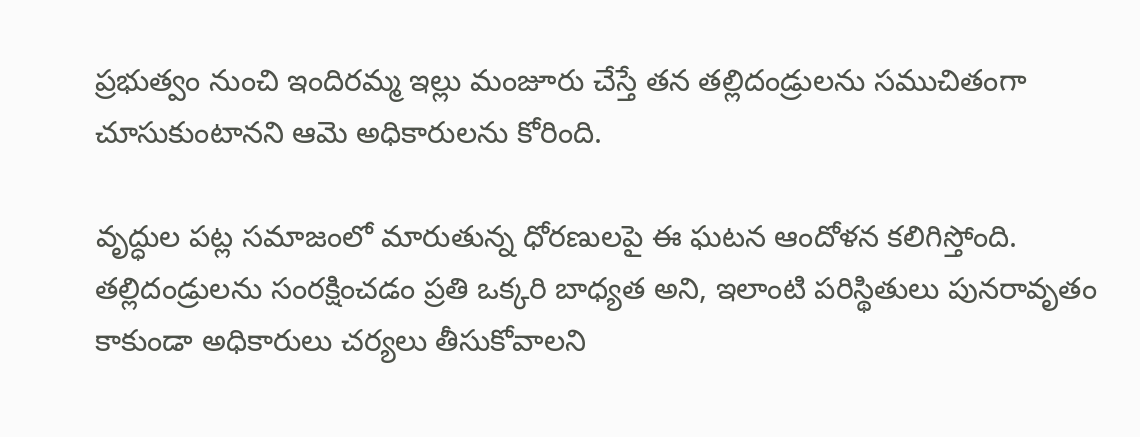ప్రభుత్వం నుంచి ఇందిరమ్మ ఇల్లు మంజూరు చేస్తే తన తల్లిదండ్రులను సముచితంగా చూసుకుంటానని ఆమె అధికారులను కోరింది.

వృద్ధుల పట్ల సమాజంలో మారుతున్న ధోరణులపై ఈ ఘటన ఆందోళన కలిగిస్తోంది. తల్లిదండ్రులను సంరక్షించడం ప్రతి ఒక్కరి బాధ్యత అని, ఇలాంటి పరిస్థితులు పునరావృతం కాకుండా అధికారులు చర్యలు తీసుకోవాలని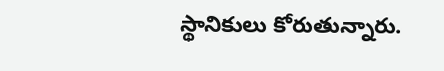స్థానికులు కోరుతున్నారు.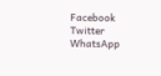Facebook
Twitter
WhatsApp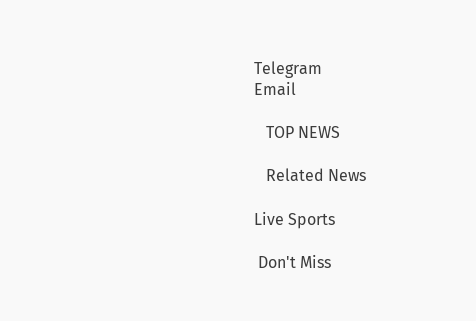Telegram
Email

   TOP NEWS

   Related News

Live Sports

 Don't Miss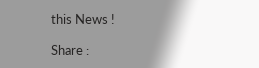this News !

Share :